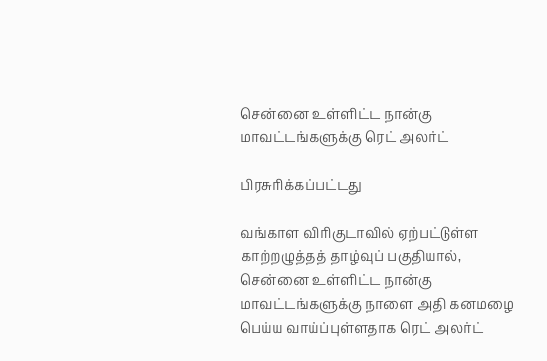சென்னை உள்ளிட்ட நான்கு மாவட்டங்களுக்கு ரெட் அலர்ட்

பிரசுரிக்கப்பட்டது

வங்காள விரிகுடாவில் ஏற்பட்டுள்ள காற்றழுத்தத் தாழ்வுப் பகுதியால், சென்னை உள்ளிட்ட நான்கு மாவட்டங்களுக்கு நாளை அதி கனமழை பெய்ய வாய்ப்புள்ளதாக ரெட் அலர்ட்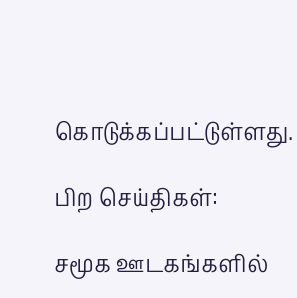கொடுக்கப்பட்டுள்ளது.

பிற செய்திகள்:

சமூக ஊடகங்களில்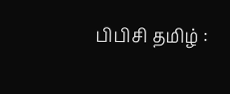பிபிசி தமிழ் :